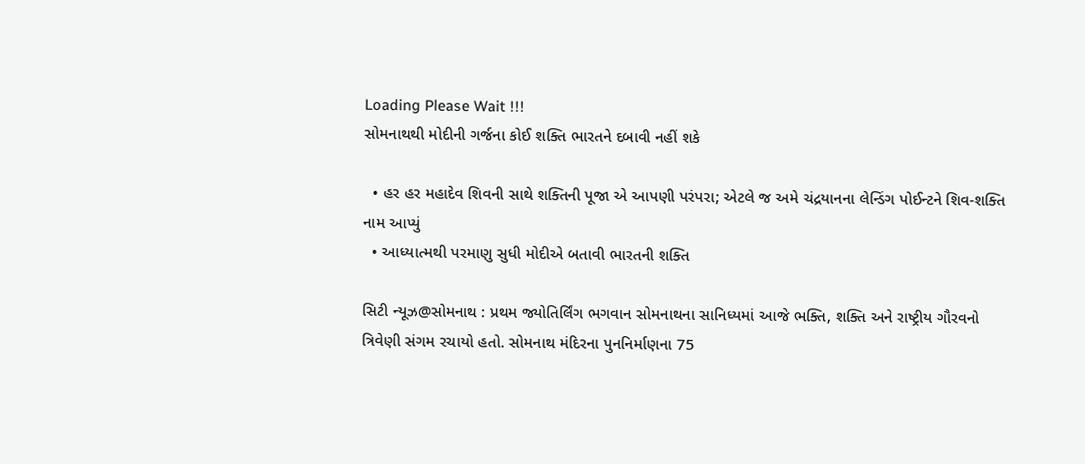Loading Please Wait !!!
સોમનાથથી મોદીની ગર્જના કોઈ શક્તિ ભારતને દબાવી નહીં શકે

  • હર હર મહાદેવ શિવની સાથે શક્તિની પૂજા એ આપણી પરંપરા; એટલે જ અમે ચંદ્રયાનના લેન્ડિંગ પોઈન્ટને શિવ-શક્તિ નામ આપ્યું
  • આધ્યાત્મથી પરમાણુ સુધી મોદીએ બતાવી ભારતની શક્તિ

સિટી ન્યૂઝ@સોમનાથ : પ્રથમ જ્યોતિર્લિંગ ભગવાન સોમનાથના સાનિધ્યમાં આજે ભક્તિ, શક્તિ અને રાષ્ટ્રીય ગૌરવનો ત્રિવેણી સંગમ રચાયો હતો. સોમનાથ મંદિરના પુનનિર્માણના 75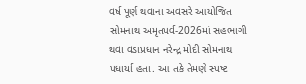વર્ષ પૂર્ણ થવાના અવસરે આયોજિત સોમનાથ અમૃતપર્વ-2026માં સહભાગી થવા વડાપ્રધાન નરેન્દ્ર મોદી સોમનાથ પધાર્યા હતા. આ તકે તેમણે સ્પષ્ટ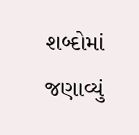શબ્દોમાં જણાવ્યું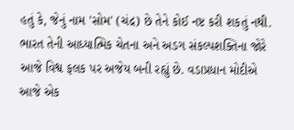હતું કે, જેનું નામ 'સોમ' (ચંદ્ર) છે તેને કોઈ નષ્ટ કરી શકતું નથી. ભારત તેની આધ્યાત્મિક ચેતના અને અડગ સંકલ્પશક્તિના જોરે આજે વિશ્વ ફલક પર અજેય બની રહ્યું છે. વડાપ્રધાન મોદીએ આજે એક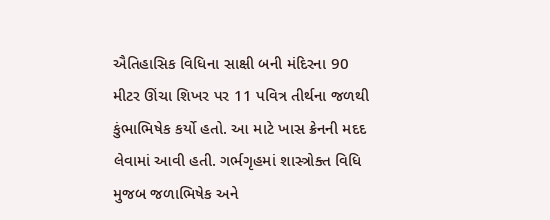ઐતિહાસિક વિધિના સાક્ષી બની મંદિરના 90 મીટર ઊંચા શિખર પર 11 પવિત્ર તીર્થના જળથી કુંભાભિષેક કર્યો હતો. આ માટે ખાસ ક્રેનની મદદ લેવામાં આવી હતી. ગર્ભગૃહમાં શાસ્ત્રોક્ત વિધિ મુજબ જળાભિષેક અને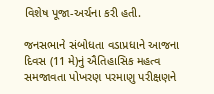વિશેષ પૂજા-અર્ચના કરી હતી.

જનસભાને સંબોધતા વડાપ્રધાને આજના દિવસ (11 મે)નું ઐતિહાસિક મહત્વ સમજાવતા પોખરણ પરમાણુ પરીક્ષણને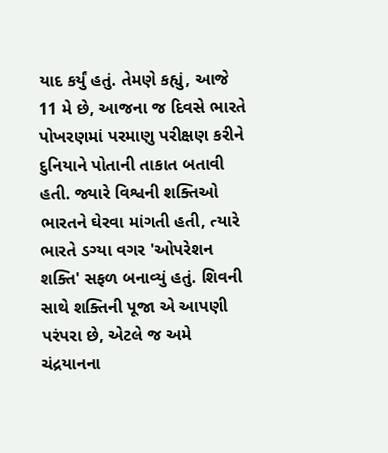યાદ કર્યું હતું. તેમણે કહ્યું, આજે 11 મે છે, આજના જ દિવસે ભારતે પોખરણમાં પરમાણુ પરીક્ષણ કરીને દુનિયાને પોતાની તાકાત બતાવી હતી. જ્યારે વિશ્વની શક્તિઓ ભારતને ઘેરવા માંગતી હતી, ત્યારે ભારતે ડગ્યા વગર 'ઓપરેશન શક્તિ' સફળ બનાવ્યું હતું. શિવની સાથે શક્તિની પૂજા એ આપણી પરંપરા છે, એટલે જ અમે ચંદ્રયાનના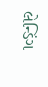લેન્ડિંગ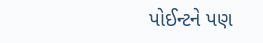પોઈન્ટને પણ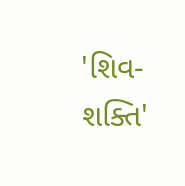'શિવ-શક્તિ'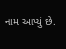નામ આપ્યું છે.